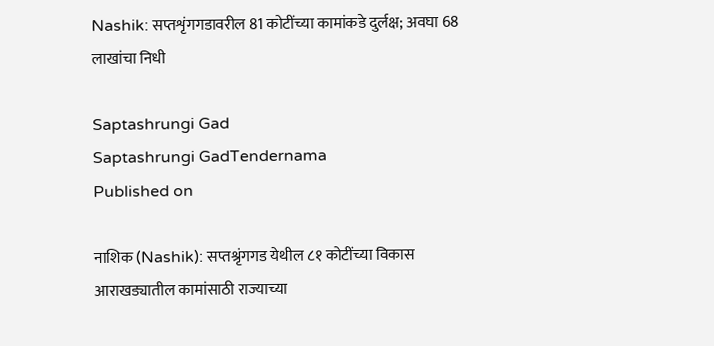Nashik: सप्तशृंगगडावरील 81 कोटींच्या कामांकडे दुर्लक्ष; अवघा 68 लाखांचा निधी

Saptashrungi Gad
Saptashrungi GadTendernama
Published on

नाशिक (Nashik): सप्तश्रृंगगड येथील ८१ कोटींच्या विकास आराखड्यातील कामांसाठी राज्याच्या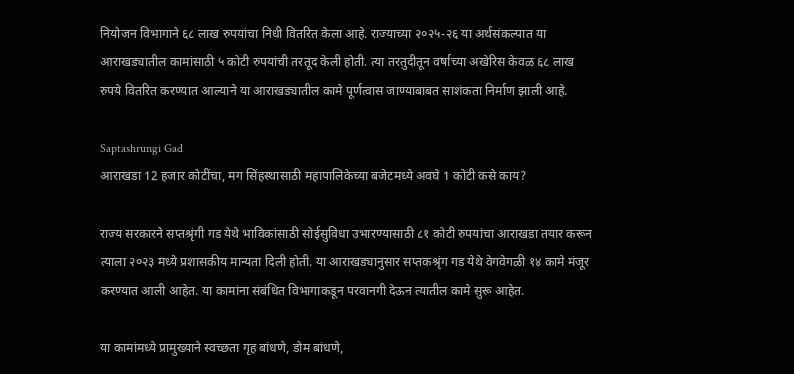नियोजन विभागाने ६८ लाख रुपयांचा निधी वितरित केला आहे. राज्याच्या २०२५-२६ या अर्थसंकल्पात या आराखड्यातील कामांसाठी ५ कोटी रुपयांची तरतूद केली होती. त्या तरतुदीतून वर्षाच्या अखेरिस केवळ ६८ लाख रुपये वितरित करण्यात आल्याने या आराखड्यातील कामे पूर्णत्वास जाण्याबाबत साशंकता निर्माण झाली आहे.

Saptashrungi Gad
आराखडा 12 हजार कोटींचा, मग सिंहस्थासाठी महापालिकेच्या बजेटमध्ये अवघे 1 कोटी कसे काय?

राज्य सरकारने सप्तश्रृंगी गड येथे भाविकांसाठी सोईसुविधा उभारण्यासाठी ८१ कोटी रुपयांचा आराखडा तयार करून त्याला २०२३ मध्ये प्रशासकीय मान्यता दिली होती. या आराखड्यानुसार सप्तकश्रृंग गड येथे वेगवेगळी १४ कामे मंजूर करण्यात आली आहेत. या कामांना संबंधित विभागाकडून परवानगी देऊन त्यातील कामे सुरू आहेत.

या कामांमध्ये प्रामुख्याने स्वच्छता गृह बांधणे, डोम बांधणे,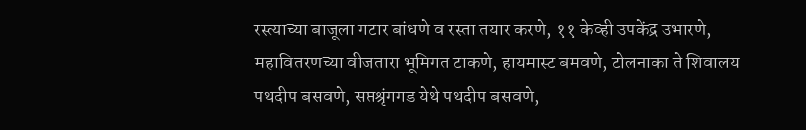रस्त्याच्या बाजूला गटार बांधणे व रस्ता तयार करणे, ११ केव्ही उपकेंद्र उभारणे, महावितरणच्या वीजतारा भूमिगत टाकणे, हायमास्ट बमवणे, टोलनाका ते शिवालय पथदीप बसवणे, सप्तश्रृंगगड येथे पथदीप बसवणे,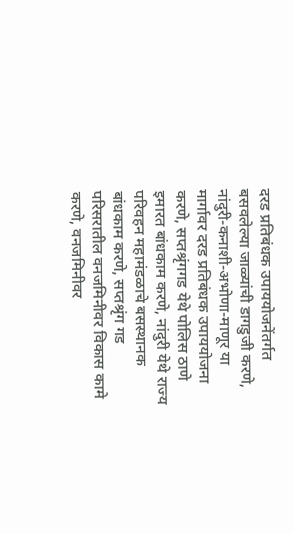दरड प्रतिबंधक उपाययोजनेंतर्गत बसवलेल्या जाळ्यांची डागडुजी करणे, नांदुरी-कनाशी-अभोणा-माणूर या मार्गावर दरड प्रतिबंधक उपाययोजना करणे, सप्तश्रृंगगड येथे पोलिस ठाणे इमारत बांधकाम करणे, नांदुरी येथे राज्य परिवहन महामंडळाचे बसस्थानक बांधकाम करणे, सप्तश्रृंग गड परिसरातील वनजमिनीवर विकास कामे करणे, वनजमिनीवर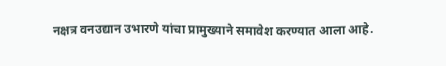नक्षत्र वनउद्यान उभारणे यांचा प्रामुख्याने समावेश करण्यात आला आहे.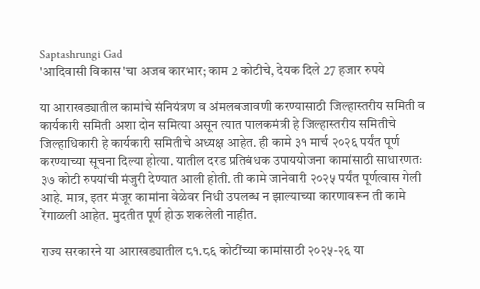Saptashrungi Gad
'आदिवासी विकास'चा अजब कारभार; काम 2 कोटीचे, देयक दिले 27 हजार रुपये

या आराखड्यातील कामांचे संनियंत्रण व अंमलबजावणी करण्यासाठी जिल्हास्तरीय समिती व कार्यकारी समिती अशा दोन समित्या असून त्यात पालकमंत्री हे जिल्हास्तरीय समितीचे  जिल्हाधिकारी हे कार्यकारी समितीचे अध्यक्ष आहेत. ही कामे ३१ मार्च २०२६ पर्यंत पूर्ण करण्याच्या सूचना दिल्या होत्या. यातील दरड प्रतिबंधक उपाययोजना कामांसाठी साधारणतः ३७ कोटी रुपयांची मंजुरी देण्यात आली होती. ती कामे जानेवारी २०२५ पर्यंत पूर्णत्वास गेली आहे. मात्र, इतर मंजूर कामांना वेळेवर निधी उपलब्ध न झाल्याच्या कारणावरून ती कामे रेंगाळली आहेत. मुदतीत पूर्ण होऊ शकलेली नाहीत.

राज्य सरकारने या आराखड्यातील ८१.८६ कोटींच्या कामांसाठी २०२५-२६ या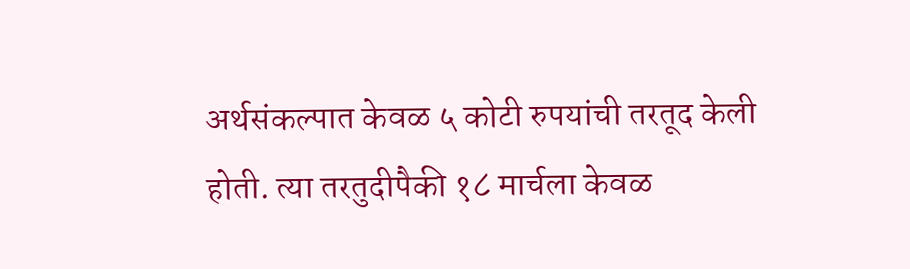अर्थसंकल्पात केवळ ५ कोटी रुपयांची तरतूद केली होती. त्या तरतुदीपैकी १८ मार्चला केवळ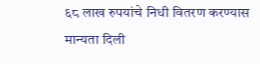६८ लाख रुपयांचे निधी वितरण करण्यास मान्यता दिली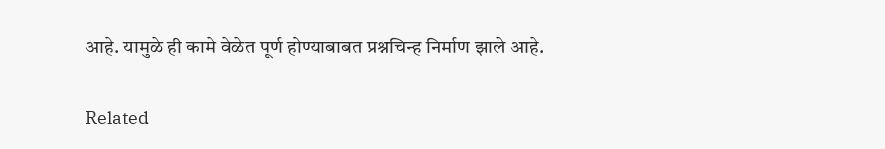आहे. यामुळे ही कामे वेळेत पूर्ण होण्याबाबत प्रश्नचिन्ह निर्माण झाले आहे.

Related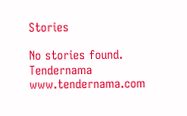Stories

No stories found.
Tendernama
www.tendernama.com